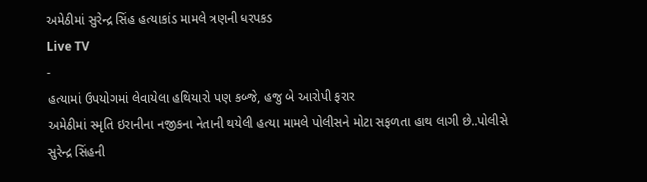અમેઠીમાં સુરેન્દ્ર સિંહ હત્યાકાંડ મામલે ત્રણની ધરપકડ
Live TV
-
હત્યામાં ઉપયોગમાં લેવાયેલા હથિયારો પણ કબ્જે, હજુ બે આરોપી ફરાર
અમેઠીમાં સ્મૃતિ ઇરાનીના નજીકના નેતાની થયેલી હત્યા મામલે પોલીસને મોટા સફળતા હાથ લાગી છે..પોલીસે સુરેન્દ્ર સિંહની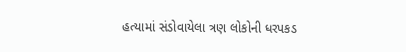હત્યામાં સંડોવાયેલા ત્રણ લોકોની ધરપકડ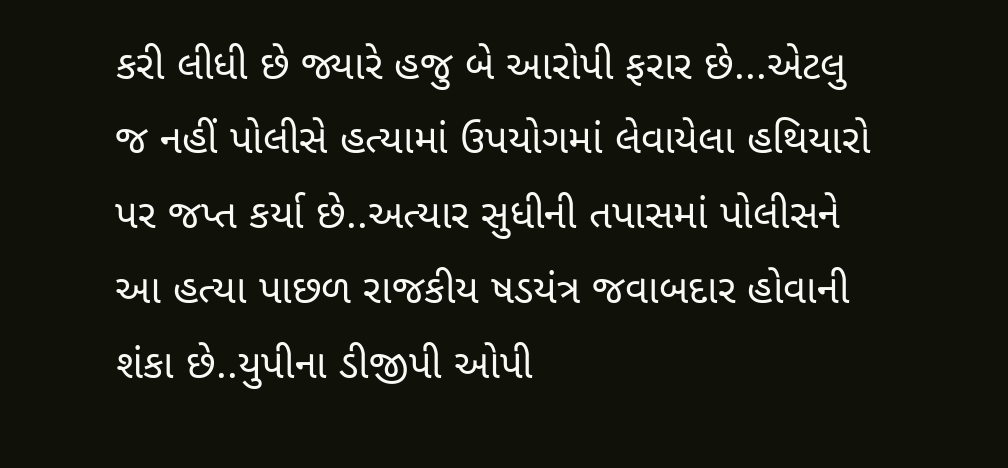કરી લીધી છે જ્યારે હજુ બે આરોપી ફરાર છે...એટલુ જ નહીં પોલીસે હત્યામાં ઉપયોગમાં લેવાયેલા હથિયારો પર જપ્ત કર્યા છે..અત્યાર સુધીની તપાસમાં પોલીસને આ હત્યા પાછળ રાજકીય ષડયંત્ર જવાબદાર હોવાની શંકા છે..યુપીના ડીજીપી ઓપી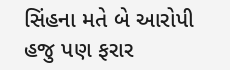સિંહના મતે બે આરોપી હજુ પણ ફરાર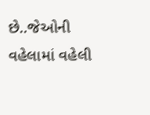છે..જેઓની વહેલામાં વહેલી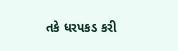તકે ધરપકડ કરી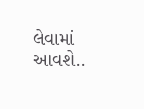લેવામાં આવશે..